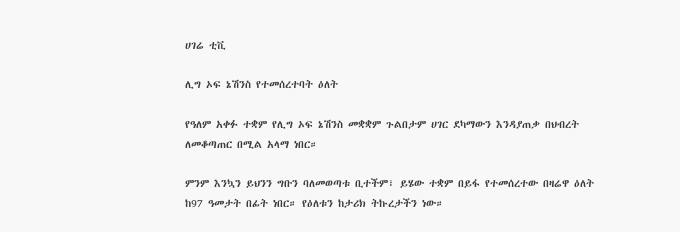ሀገሬ ቲቪ

ሊግ ኦፍ ኔሽንስ የተመሰረተባት ዕለት

የዓለም አቀፉ ተቋም የሊግ ኦፍ ኔሽንስ መቋቋም ጉልበታም ሀገር ደካማውን እንዳያጠቃ በህብረት ለመቆጣጠር በሚል አላማ ነበር።

ምንም እንኳን ይህንን ግቡን ባለመወጣቱ ቢተችም፣ ይሄው ተቋም በይፋ የተመሰረተው በዛሬዋ ዕለት ከ97 ዓመታት በፊት ነበር። የዕለቱን ከታሪክ ትኩረታችን ነው።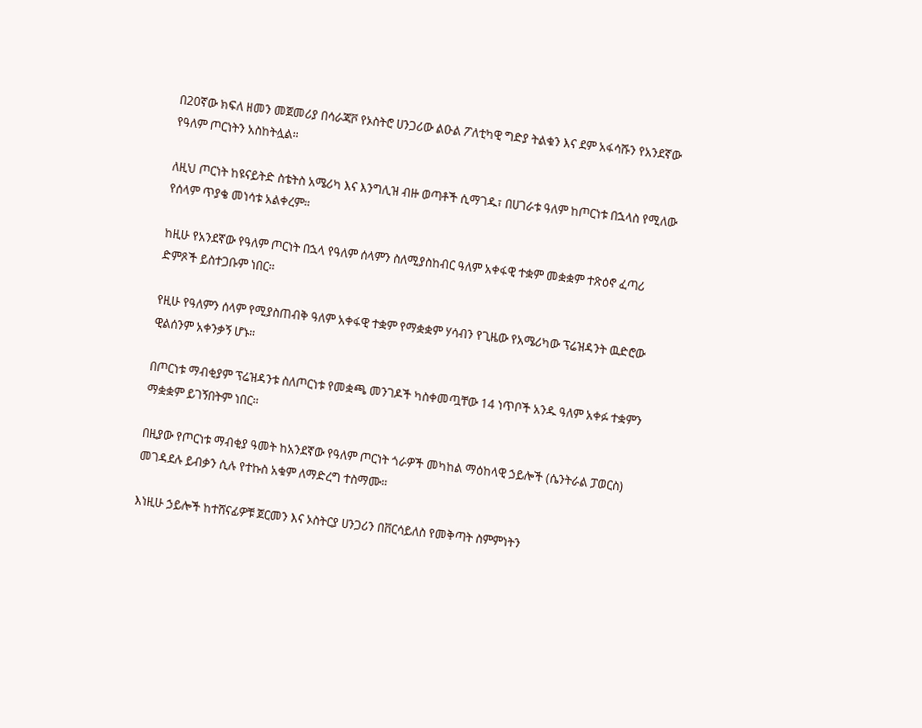በ20ኛው ክፍለ ዘመን መጀመሪያ በሳራጃቮ የኦስትሮ ሀንጋሪው ልዑል ፖለቲካዊ ግድያ ትልቁን እና ደም አፋሳሹን የአንደኛው የዓለም ጦርነትን አስከትሏል።

ለዚህ ጦርነት ከዩናይትድ ስቴትስ አሜሪካ እና እንግሊዝ ብዙ ወጣቶች ሲማገዱ፣ በሀገራቱ ዓለም ከጦርነቱ በኋላስ የሚለው የሰላም ጥያቄ መነሳቱ አልቀረም።

ከዚሁ የአንደኛው የዓለም ጦርነት በኋላ የዓለም ሰላምን ስለሚያስከብር ዓለም አቀፋዊ ተቋም መቋቋም ተጽዕኖ ፈጣሪ ድምጾች ይስተጋቡም ነበር።

የዚሁ የዓለምን ሰላም የሚያስጠብቅ ዓለም አቀፋዊ ተቋም የማቋቋም ሃሳብን የጊዜው የአሜሪካው ፕሬዝዳንት ዉድሮው ዊልሰንም አቀንቃኝ ሆኑ።

በጦርነቱ ማብቂያም ፕሬዝዳንቱ ስለጦርነቱ የመቋጫ መንገዶች ካስቀመጧቸው 14 ነጥቦች አንዱ ዓለም አቀፉ ተቋምን ማቋቋም ይገኝበትም ነበር።

በዚያው የጦርነቱ ማብቂያ ዓመት ከአንደኛው የዓለም ጦርነት ጎራዎች መካከል ማዕከላዊ ኃይሎች (ሴንትራል ፓወርስ) መገዳደሉ ይብቃን ሲሉ የተኩስ አቁም ለማድረግ ተስማሙ።

እነዚሁ ኃይሎች ከተሸናፊዎቹ ጀርመን እና ኦስትርያ ሀንጋሪን በቨርሳይለስ የመቅጣት ስምምነትን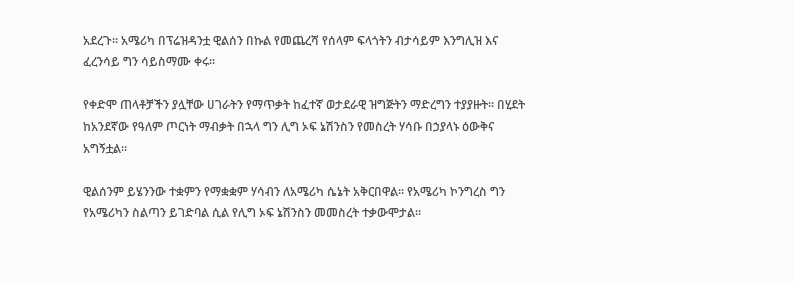አደረጉ። አሜሪካ በፕሬዝዳንቷ ዊልሰን በኩል የመጨረሻ የሰላም ፍላጎትን ብታሳይም እንግሊዝ እና ፈረንሳይ ግን ሳይስማሙ ቀሩ።

የቀድሞ ጠላቶቻችን ያሏቸው ሀገራትን የማጥቃት ከፈተኛ ወታደራዊ ዝግጅትን ማድረግን ተያያዙት። በሂደት ከአንደኛው የዓለም ጦርነት ማብቃት በኋላ ግን ሊግ ኦፍ ኔሽንስን የመስረት ሃሳቡ በኃያላኑ ዕውቅና አግኝቷል።

ዊልሰንም ይሄንንው ተቋምን የማቋቋም ሃሳብን ለአሜሪካ ሴኔት አቅርበዋል። የአሜሪካ ኮንግረስ ግን የአሜሪካን ስልጣን ይገድባል ሲል የሊግ ኦፍ ኔሽንስን መመስረት ተቃውሞታል።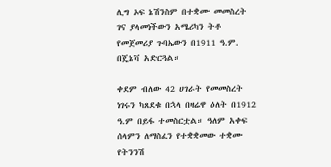ሊግ ኦፍ ኔሽንስም በተቋሙ መመስረት ገና ያላመነችውን አሜሪካን ትቶ የመጀመሪያ ጉባኤውን በ1911 ዓ.ም. በጄኔቫ አድርጓል።

ቀደም ብለው 42 ሀገራት የመመስረት ነገሩን ካጸደቁ በኋላ በዛሬዋ ዕለት በ1912 ዓ.ም በይፋ ተመስርቷል። ዓለም አቀፍ ሰላምን ለማስፈን የተቋቋመው ተቋሙ የትንንሽ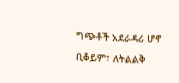ግጭቶች አደራዳሪ ሆኖ ቢቆይም፣ ለትልልቅ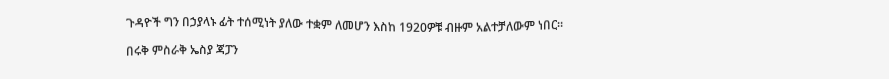ጉዳዮች ግን በኃያላኑ ፊት ተሰሚነት ያለው ተቋም ለመሆን እስከ 1920ዎቹ ብዙም አልተቻለውም ነበር።

በሩቅ ምስራቅ ኤስያ ጃፓን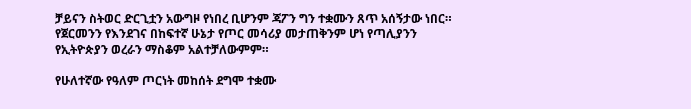ቻይናን ስትወር ድርጊቷን አውግዞ የነበረ ቢሆንም ጃፖን ግን ተቋሙን ጸጥ አሰኝታው ነበር። የጀርመንን የእንደገና በከፍተኛ ሁኔታ የጦር መሳሪያ መታጠቅንም ሆነ የጣሊያንን የኢትዮጵያን ወረራን ማስቆም አልተቻለውምም።

የሁለተኛው የዓለም ጦርነት መከሰት ደግሞ ተቋሙ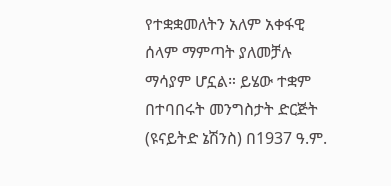የተቋቋመለትን አለም አቀፋዊ ሰላም ማምጣት ያለመቻሉ ማሳያም ሆኗል። ይሄው ተቋም በተባበሩት መንግስታት ድርጅት (ዩናይትድ ኔሽንስ) በ1937 ዓ.ም.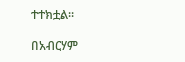ተተክቷል።

በአብርሃም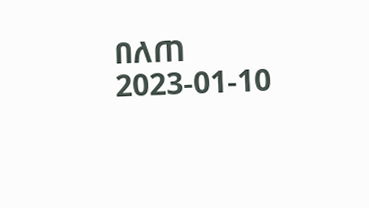በለጠ
2023-01-10